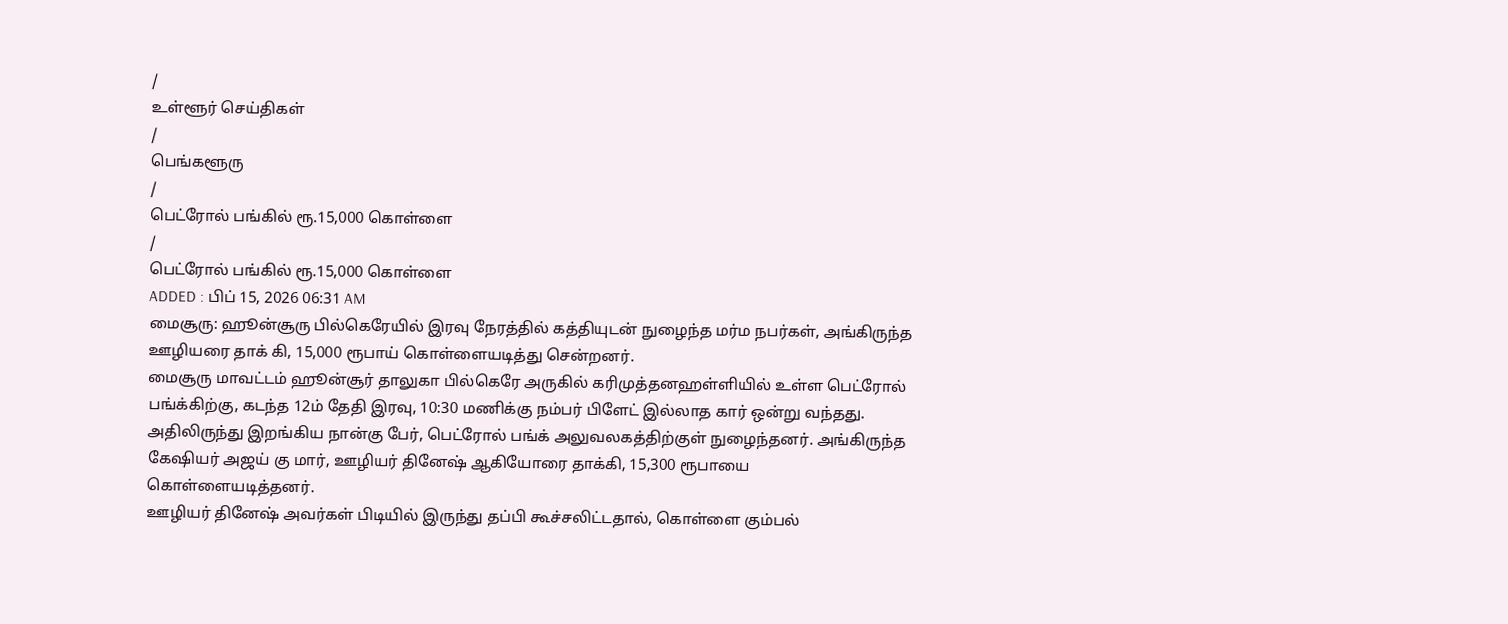/
உள்ளூர் செய்திகள்
/
பெங்களூரு
/
பெட்ரோல் பங்கில் ரூ.15,000 கொள்ளை
/
பெட்ரோல் பங்கில் ரூ.15,000 கொள்ளை
ADDED : பிப் 15, 2026 06:31 AM
மைசூரு: ஹூன்சூரு பில்கெரேயில் இரவு நேரத்தில் கத்தியுடன் நுழைந்த மர்ம நபர்கள், அங்கிருந்த ஊழியரை தாக் கி, 15,000 ரூபாய் கொள்ளையடித்து சென்றனர்.
மைசூரு மாவட்டம் ஹூன்சூர் தாலுகா பில்கெரே அருகில் கரிமுத்தனஹள்ளியில் உள்ள பெட்ரோல் பங்க்கிற்கு, கடந்த 12ம் தேதி இரவு, 10:30 மணிக்கு நம்பர் பிளேட் இல்லாத கார் ஒன்று வந்தது. அதிலிருந்து இறங்கிய நான்கு பேர், பெட்ரோல் பங்க் அலுவலகத்திற்குள் நுழைந்தனர். அங்கிருந்த கேஷியர் அஜய் கு மார், ஊழியர் தினேஷ் ஆகியோரை தாக்கி, 15,300 ரூபாயை கொள்ளையடித்தனர்.
ஊழியர் தினேஷ் அவர்கள் பிடியில் இருந்து தப்பி கூச்சலிட்டதால், கொள்ளை கும்பல்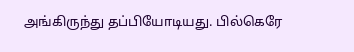அங்கிருந்து தப்பியோடியது. பில்கெரே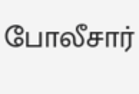போலீசார்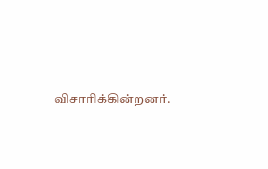விசாரிக்கின்றனர்.